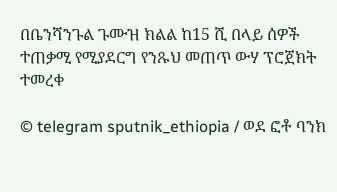በቤንሻንጉል ጉሙዝ ክልል ከ15 ሺ በላይ ሰዎች ተጠቃሚ የሚያደርግ የንጹህ መጠጥ ውሃ ፕሮጀክት ተመረቀ

© telegram sputnik_ethiopia / ወደ ፎቶ ባንክ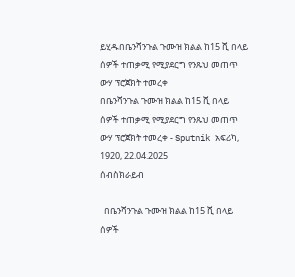ይሂዱበቤንሻንጉል ጉሙዝ ክልል ከ15 ሺ በላይ ሰዎች ተጠቃሚ የሚያደርግ የንጹህ መጠጥ ውሃ ፕሮጀክት ተመረቀ
በቤንሻንጉል ጉሙዝ ክልል ከ15 ሺ በላይ ሰዎች ተጠቃሚ የሚያደርግ የንጹህ መጠጥ ውሃ ፕሮጀክት ተመረቀ - Sputnik አፍሪካ, 1920, 22.04.2025
ሰብስክራይብ

  በቤንሻንጉል ጉሙዝ ክልል ከ15 ሺ በላይ ሰዎች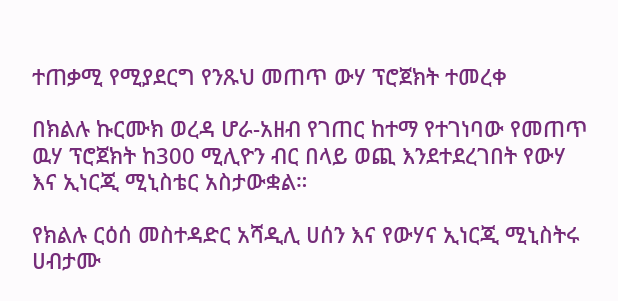ተጠቃሚ የሚያደርግ የንጹህ መጠጥ ውሃ ፕሮጀክት ተመረቀ

በክልሉ ኩርሙክ ወረዳ ሆራ-አዘብ የገጠር ከተማ የተገነባው የመጠጥ ዉሃ ፕሮጀክት ከ300 ሚሊዮን ብር በላይ ወጪ እንደተደረገበት የውሃ እና ኢነርጂ ሚኒስቴር አስታውቋል።

የክልሉ ርዕሰ መስተዳድር አሻዲሊ ሀሰን እና የውሃና ኢነርጂ ሚኒስትሩ ሀብታሙ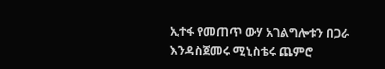ኢተፋ የመጠጥ ውሃ አገልግሎቱን በጋራ እንዳስጀመሩ ሚኒስቴሩ ጨምሮ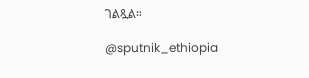ገልጿል።

@sputnik_ethiopia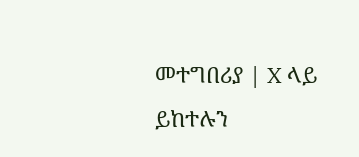መተግበሪያ | X ላይ ይከተሉን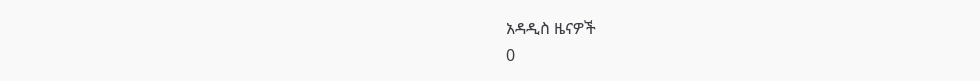አዳዲስ ዜናዎች
0